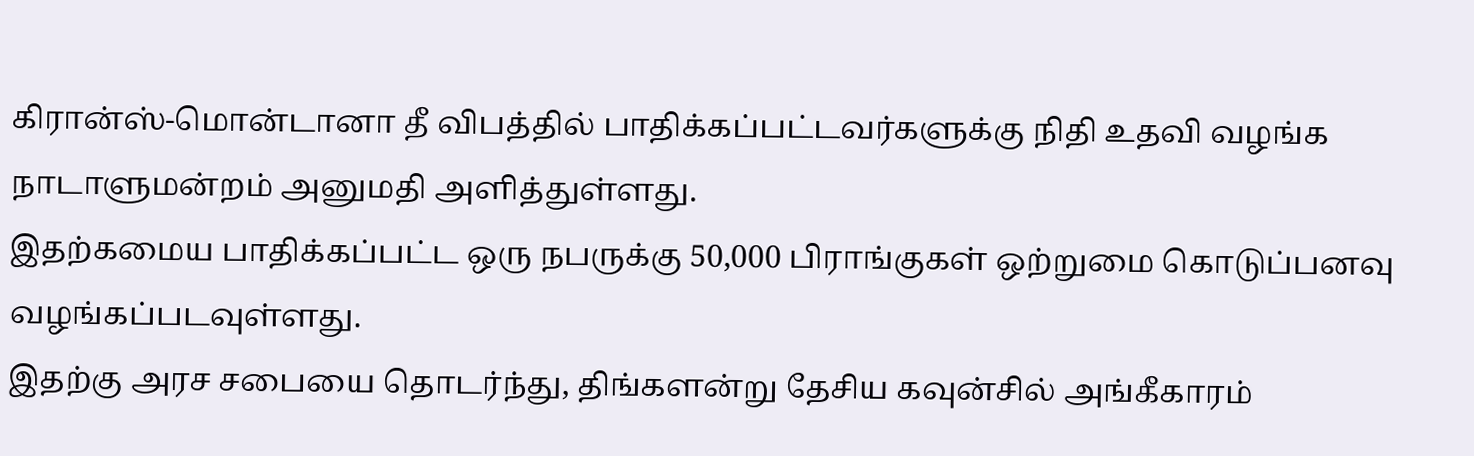கிரான்ஸ்-மொன்டானா தீ விபத்தில் பாதிக்கப்பட்டவர்களுக்கு நிதி உதவி வழங்க நாடாளுமன்றம் அனுமதி அளித்துள்ளது.
இதற்கமைய பாதிக்கப்பட்ட ஒரு நபருக்கு 50,000 பிராங்குகள் ஒற்றுமை கொடுப்பனவு வழங்கப்படவுள்ளது.
இதற்கு அரச சபையை தொடர்ந்து, திங்களன்று தேசிய கவுன்சில் அங்கீகாரம்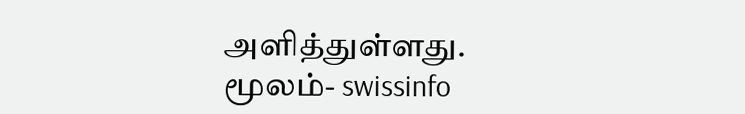அளித்துள்ளது.
மூலம்- swissinfo